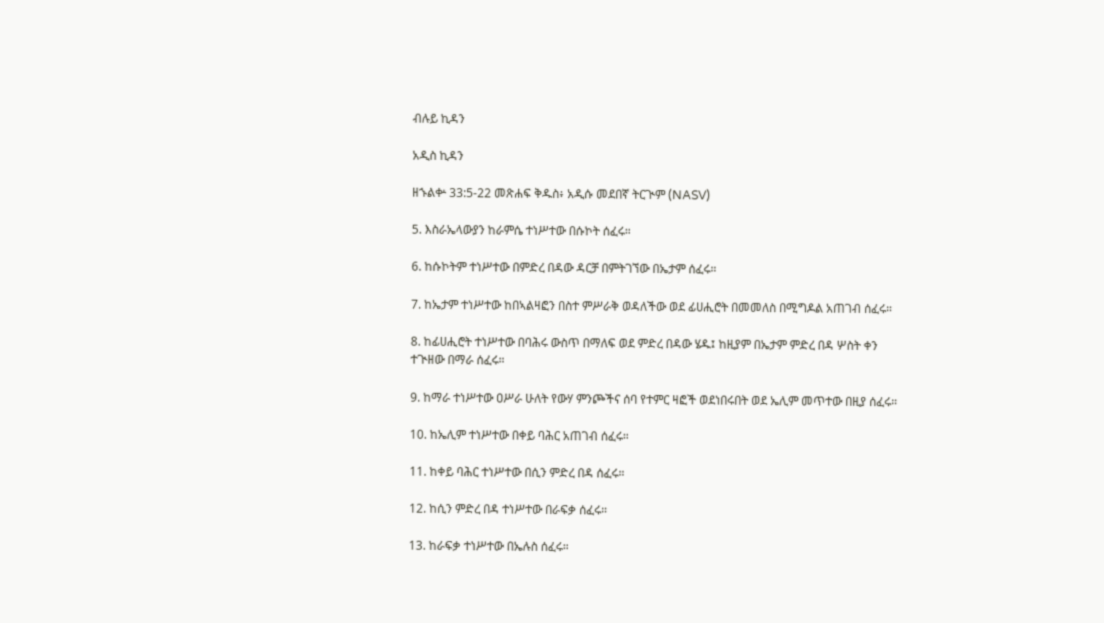ብሉይ ኪዳን

አዲስ ኪዳን

ዘኁልቍ 33:5-22 መጽሐፍ ቅዱስ፥ አዲሱ መደበኛ ትርጒም (NASV)

5. እስራኤላውያን ከራምሴ ተነሥተው በሱኮት ሰፈሩ።

6. ከሱኮትም ተነሥተው በምድረ በዳው ዳርቻ በምትገኘው በኤታም ሰፈሩ።

7. ከኤታም ተነሥተው ከበኣልዛፎን በስተ ምሥራቅ ወዳለችው ወደ ፊሀሒሮት በመመለስ በሚግዶል አጠገብ ሰፈሩ።

8. ከፊሀሒሮት ተነሥተው በባሕሩ ውስጥ በማለፍ ወደ ምድረ በዳው ሄዱ፤ ከዚያም በኤታም ምድረ በዳ ሦስት ቀን ተጒዘው በማራ ሰፈሩ።

9. ከማራ ተነሥተው ዐሥራ ሁለት የውሃ ምንጮችና ሰባ የተምር ዛፎች ወደነበሩበት ወደ ኤሊም መጥተው በዚያ ሰፈሩ።

10. ከኤሊም ተነሥተው በቀይ ባሕር አጠገብ ሰፈሩ።

11. ከቀይ ባሕር ተነሥተው በሲን ምድረ በዳ ሰፈሩ።

12. ከሲን ምድረ በዳ ተነሥተው በራፍቃ ሰፈሩ።

13. ከራፍቃ ተነሥተው በኤሉስ ሰፈሩ።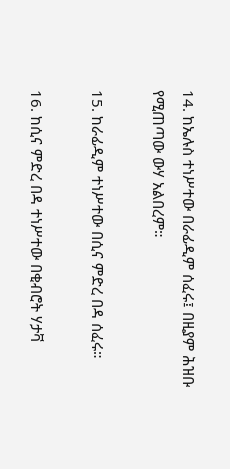14. ከኤሉስ ተነሥተው በራፊዲም ሰፈሩ፤ በዚያም ሕዝቡ የሚጠጣው ውሃ አልበረም።

15. ከራፊዲም ተነሥተው በሲና ምድረ በዳ ሰፈሩ።

16. ከሲና ምድረ በዳ ተነሥተው በቂብሮት ሃታቫ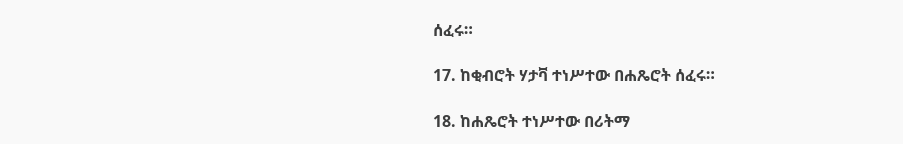ሰፈሩ።

17. ከቂብሮት ሃታቫ ተነሥተው በሐጼሮት ሰፈሩ።

18. ከሐጼሮት ተነሥተው በሪትማ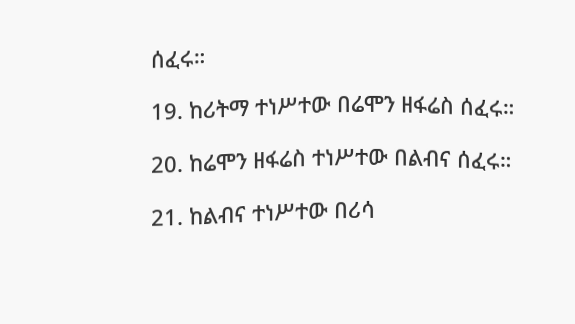ሰፈሩ።

19. ከሪትማ ተነሥተው በሬሞን ዘፋሬስ ሰፈሩ።

20. ከሬሞን ዘፋሬስ ተነሥተው በልብና ሰፈሩ።

21. ከልብና ተነሥተው በሪሳ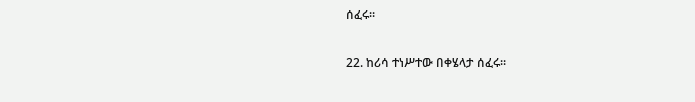ሰፈሩ።

22. ከሪሳ ተነሥተው በቀሄላታ ሰፈሩ።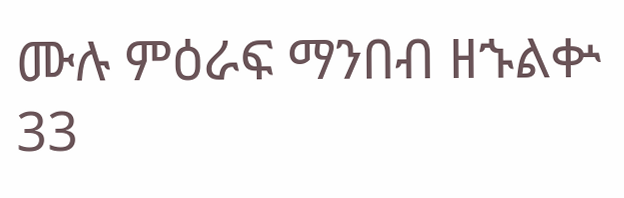ሙሉ ምዕራፍ ማንበብ ዘኁልቍ 33